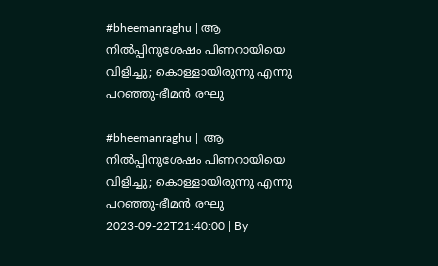#bheemanraghu | ആ നിൽപ്പിനുശേഷം പിണറായിയെ വിളിച്ചു; കൊള്ളായിരുന്നു എന്നു പറഞ്ഞു-ഭീമൻ രഘു

#bheemanraghu |  ആ നിൽപ്പിനുശേഷം പിണറായിയെ വിളിച്ചു; കൊള്ളായിരുന്നു എന്നു പറഞ്ഞു-ഭീമൻ രഘു
2023-09-22T21:40:00 | By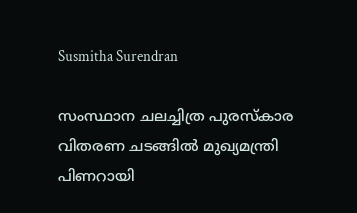Susmitha Surendran

സംസ്ഥാന ചലച്ചിത്ര പുരസ്കാര വിതരണ ചടങ്ങില്‍ മുഖ്യമന്ത്രി പിണറായി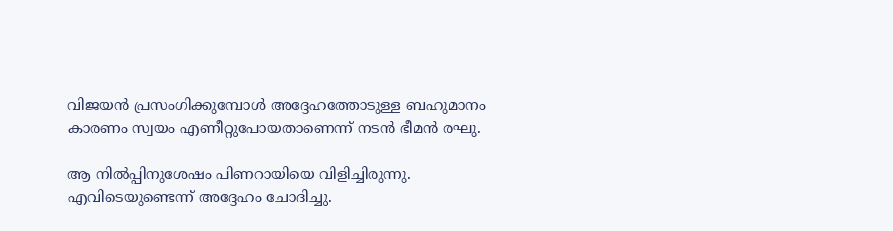വിജയന്‍ പ്രസംഗിക്കുമ്പോള്‍ അദ്ദേഹത്തോടുള്ള ബഹുമാനം കാരണം സ്വയം എണീറ്റുപോയതാണെന്ന് നടന്‍ ഭീമന്‍ രഘു.

ആ നിൽപ്പിനുശേഷം പിണറായിയെ വിളിച്ചിരുന്നു. എവിടെയുണ്ടെന്ന് അദ്ദേഹം ചോദിച്ചു.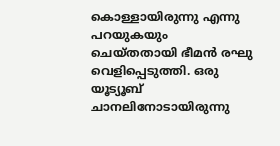കൊള്ളായിരുന്നു എന്നു പറയുകയും ചെയ്തതായി ഭീമന്‍ രഘു വെളിപ്പെടുത്തി. ഒരു യൂട്യൂബ് ചാനലിനോടായിരുന്നു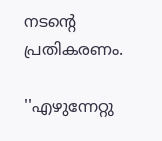നടന്‍റെ പ്രതികരണം.

''എഴുന്നേറ്റു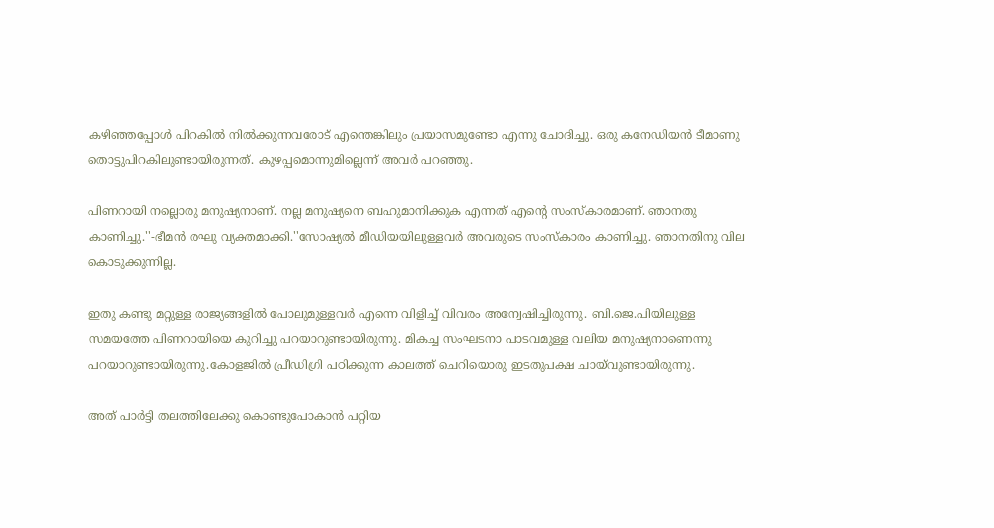കഴിഞ്ഞപ്പോൾ പിറകിൽ നിൽക്കുന്നവരോട് എന്തെങ്കിലും പ്രയാസമുണ്ടോ എന്നു ചോദിച്ചു. ഒരു കനേഡിയൻ ടീമാണു തൊട്ടുപിറകിലുണ്ടായിരുന്നത്. കുഴപ്പമൊന്നുമില്ലെന്ന് അവർ പറഞ്ഞു.

പിണറായി നല്ലൊരു മനുഷ്യനാണ്. നല്ല മനുഷ്യനെ ബഹുമാനിക്കുക എന്നത് എന്റെ സംസ്‌കാരമാണ്. ഞാനതു കാണിച്ചു.''-ഭീമന്‍ രഘു വ്യക്തമാക്കി.''സോഷ്യൽ മീഡിയയിലുള്ളവർ അവരുടെ സംസ്‌കാരം കാണിച്ചു. ഞാനതിനു വില കൊടുക്കുന്നില്ല.

ഇതു കണ്ടു മറ്റുള്ള രാജ്യങ്ങളിൽ പോലുമുള്ളവർ എന്നെ വിളിച്ച് വിവരം അന്വേഷിച്ചിരുന്നു. ബി.ജെ.പിയിലുള്ള സമയത്തേ പിണറായിയെ കുറിച്ചു പറയാറുണ്ടായിരുന്നു. മികച്ച സംഘടനാ പാടവമുള്ള വലിയ മനുഷ്യനാണെന്നു പറയാറുണ്ടായിരുന്നു.കോളജിൽ പ്രീഡിഗ്രി പഠിക്കുന്ന കാലത്ത് ചെറിയൊരു ഇടതുപക്ഷ ചായ്‌വുണ്ടായിരുന്നു.

അത് പാർട്ടി തലത്തിലേക്കു കൊണ്ടുപോകാൻ പറ്റിയ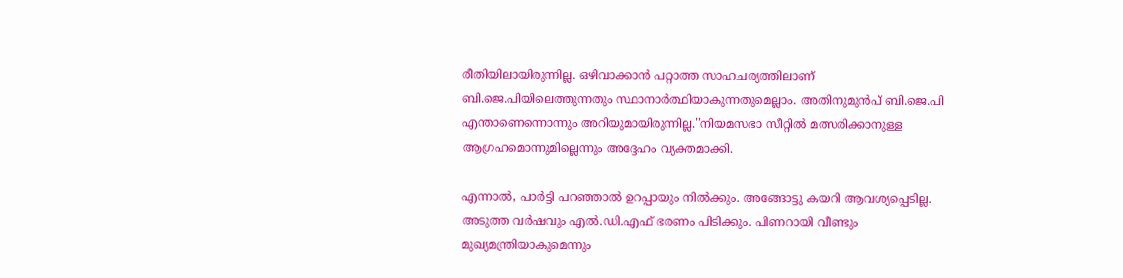രീതിയിലായിരുന്നില്ല. ഒഴിവാക്കാൻ പറ്റാത്ത സാഹചര്യത്തിലാണ് ബി.ജെ.പിയിലെത്തുന്നതും സ്ഥാനാർത്ഥിയാകുന്നതുമെല്ലാം. അതിനുമുൻപ് ബി.ജെ.പി എന്താണെന്നൊന്നും അറിയുമായിരുന്നില്ല.''നിയമസഭാ സീറ്റിൽ മത്സരിക്കാനുള്ള ആഗ്രഹമൊന്നുമില്ലെന്നും അദ്ദേഹം വ്യക്തമാക്കി.

എന്നാല്‍, പാർട്ടി പറഞ്ഞാൽ ഉറപ്പായും നിൽക്കും. അങ്ങോട്ടു കയറി ആവശ്യപ്പെടില്ല. അടുത്ത വർഷവും എൽ.ഡി.എഫ് ഭരണം പിടിക്കും. പിണറായി വീണ്ടും മുഖ്യമന്ത്രിയാകുമെന്നും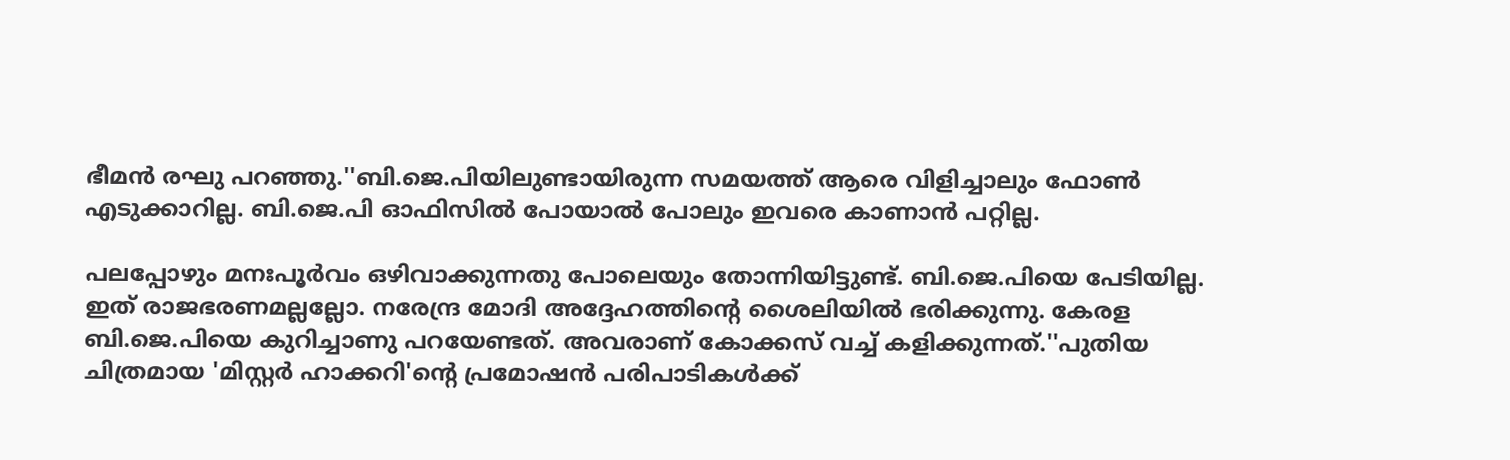ഭീമന്‍ രഘു പറഞ്ഞു.''ബി.ജെ.പിയിലുണ്ടായിരുന്ന സമയത്ത് ആരെ വിളിച്ചാലും ഫോൺ എടുക്കാറില്ല. ബി.ജെ.പി ഓഫിസിൽ പോയാൽ പോലും ഇവരെ കാണാൻ പറ്റില്ല.

പലപ്പോഴും മനഃപൂർവം ഒഴിവാക്കുന്നതു പോലെയും തോന്നിയിട്ടുണ്ട്. ബി.ജെ.പിയെ പേടിയില്ല. ഇത് രാജഭരണമല്ലല്ലോ. നരേന്ദ്ര മോദി അദ്ദേഹത്തിന്റെ ശൈലിയിൽ ഭരിക്കുന്നു. കേരള ബി.ജെ.പിയെ കുറിച്ചാണു പറയേണ്ടത്. അവരാണ് കോക്കസ് വച്ച് കളിക്കുന്നത്.''പുതിയ ചിത്രമായ 'മിസ്റ്റര്‍ ഹാക്കറി'ന്‍റെ പ്രമോഷന്‍ പരിപാടികള്‍ക്ക്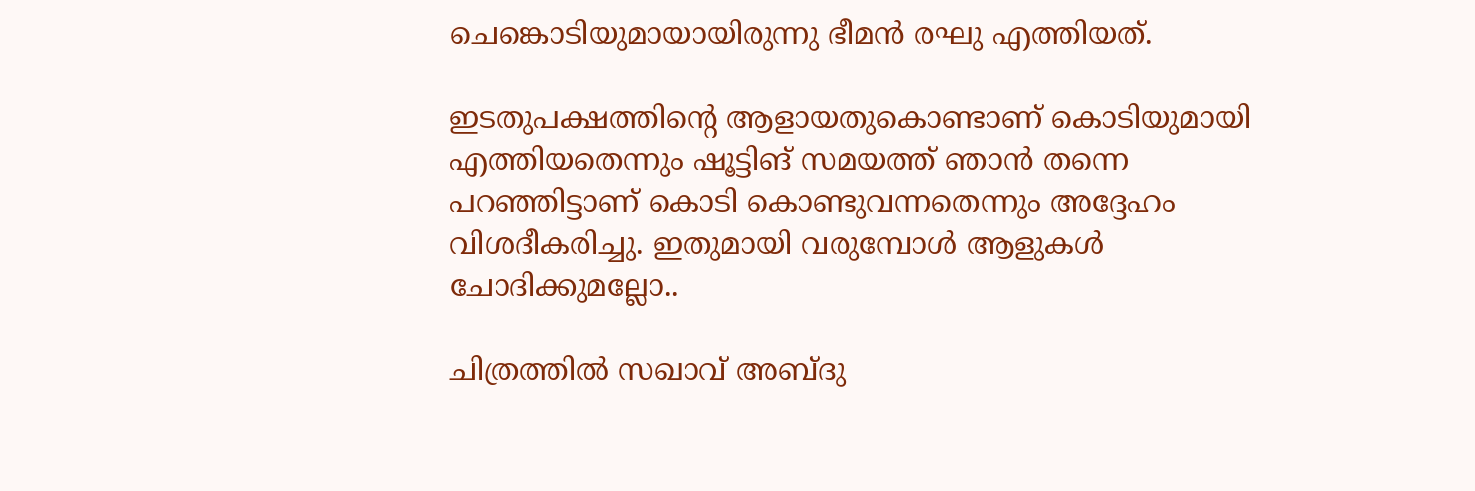ചെങ്കൊടിയുമായായിരുന്നു ഭീമന്‍ രഘു എത്തിയത്.

ഇടതുപക്ഷത്തിന്റെ ആളായതുകൊണ്ടാണ് കൊടിയുമായി എത്തിയതെന്നും ഷൂട്ടിങ് സമയത്ത് ഞാൻ തന്നെ പറഞ്ഞിട്ടാണ് കൊടി കൊണ്ടുവന്നതെന്നും അദ്ദേഹം വിശദീകരിച്ചു. ഇതുമായി വരുമ്പോൾ ആളുകൾ ചോദിക്കുമല്ലോ..

ചിത്രത്തില്‍ സഖാവ് അബ്ദു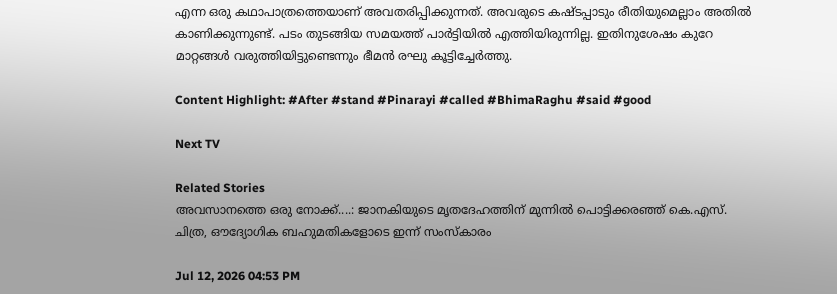എന്ന ഒരു കഥാപാത്രത്തെയാണ് അവതരിപ്പിക്കുന്നത്. അവരുടെ കഷ്ടപ്പാടും രീതിയുമെല്ലാം അതിൽ കാണിക്കുന്നുണ്ട്. പടം തുടങ്ങിയ സമയത്ത് പാർട്ടിയിൽ എത്തിയിരുന്നില്ല. ഇതിനുശേഷം കുറേ മാറ്റങ്ങൾ വരുത്തിയിട്ടുണ്ടെന്നും ഭീമന്‍ രഘു കൂട്ടിച്ചേര്‍ത്തു.

Content Highlight: #After #stand #Pinarayi #called #BhimaRaghu #said #good

Next TV

Related Stories
അവസാനത്തെ ഒരു നോക്ക്....: ജാനകിയുടെ മൃതദേഹത്തിന് മുന്നിൽ പൊട്ടിക്കരഞ്ഞ് കെ.എസ്.  ചിത്ര, ഔദ്യോഗിക ബഹുമതികളോടെ ഇന്ന് സംസ്കാരം

Jul 12, 2026 04:53 PM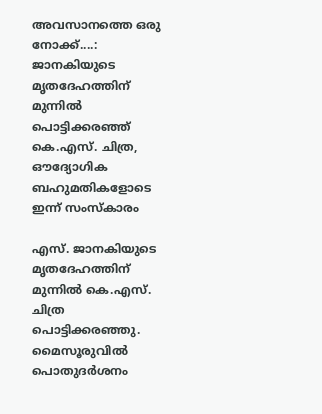അവസാനത്തെ ഒരു നോക്ക്....: ജാനകിയുടെ മൃതദേഹത്തിന് മുന്നിൽ പൊട്ടിക്കരഞ്ഞ് കെ.എസ്. ചിത്ര, ഔദ്യോഗിക ബഹുമതികളോടെ ഇന്ന് സംസ്കാരം

എസ്. ജാനകിയുടെ മൃതദേഹത്തിന് മുന്നിൽ കെ.എസ്. ചിത്ര പൊട്ടിക്കരഞ്ഞു. മൈസൂരുവിൽ പൊതുദർശനം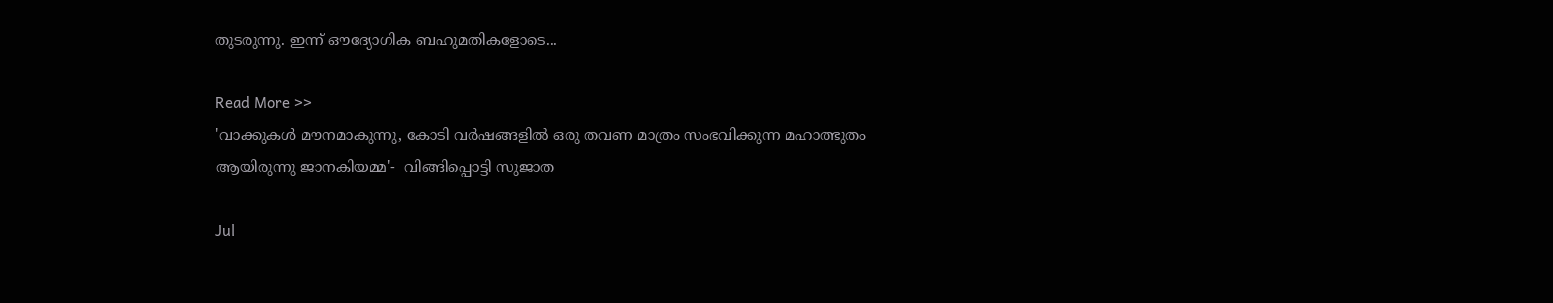തുടരുന്നു. ഇന്ന് ഔദ്യോഗിക ബഹുമതികളോടെ...

Read More >>
'വാക്കുകൾ മൗനമാകുന്നു, കോടി വർഷങ്ങളിൽ ഒരു തവണ മാത്രം സംഭവിക്കുന്ന മഹാത്ഭുതം ആയിരുന്നു ജാനകിയമ്മ'-  വിങ്ങിപ്പൊട്ടി സുജാത

Jul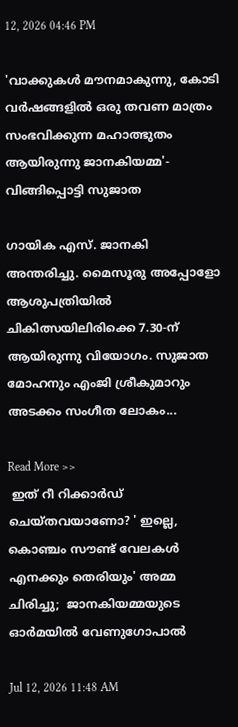12, 2026 04:46 PM

'വാക്കുകൾ മൗനമാകുന്നു, കോടി വർഷങ്ങളിൽ ഒരു തവണ മാത്രം സംഭവിക്കുന്ന മഹാത്ഭുതം ആയിരുന്നു ജാനകിയമ്മ'- വിങ്ങിപ്പൊട്ടി സുജാത

ഗായിക എസ്. ജാനകി അന്തരിച്ചു. മൈസൂരു അപ്പോളോ ആശുപത്രിയിൽ ചികിത്സയിലിരിക്കെ 7.30-ന് ആയിരുന്നു വിയോഗം. സുജാത മോഹനും എംജി ശ്രീകുമാറും അടക്കം സംഗീത ലോകം...

Read More >>
 ഇത് റീ റിക്കാർഡ് ചെയ്തവയാണോ? ' ഇല്ലെ, കൊഞ്ചം സൗണ്ട് വേലകൾ എനക്കും തെരിയും' അമ്മ ചിരിച്ചു;  ജാനകിയമ്മയുടെ ഓർമയിൽ വേണുഗോപാൽ

Jul 12, 2026 11:48 AM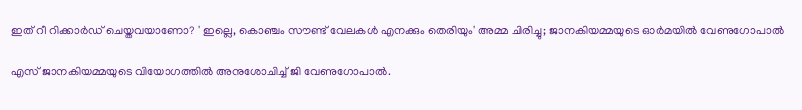ഇത് റീ റിക്കാർഡ് ചെയ്തവയാണോ? ' ഇല്ലെ, കൊഞ്ചം സൗണ്ട് വേലകൾ എനക്കും തെരിയും' അമ്മ ചിരിച്ചു; ജാനകിയമ്മയുടെ ഓർമയിൽ വേണുഗോപാൽ

എസ് ജാനകിയമ്മയുടെ വിയോഗത്തിൽ അനുശോചിച്ച് ജി വേണുഗോപാൽ.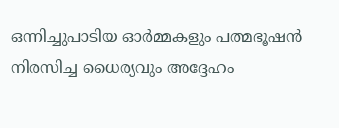ഒന്നിച്ചുപാടിയ ഓർമ്മകളും പത്മഭൂഷൻ നിരസിച്ച ധൈര്യവും അദ്ദേഹം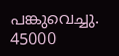പങ്കുവെച്ചു. 45000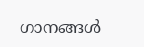ഗാനങ്ങൾ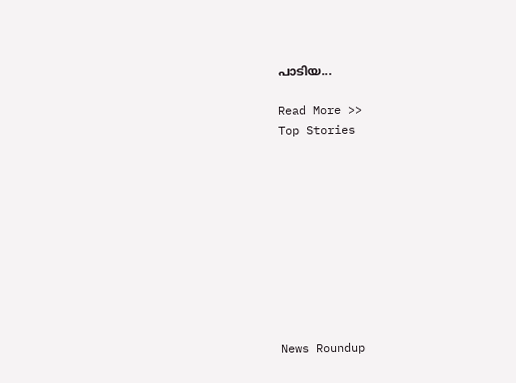പാടിയ...

Read More >>
Top Stories










News Roundup